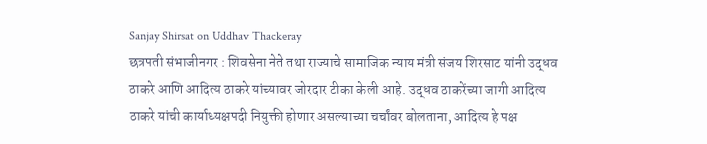Sanjay Shirsat on Uddhav Thackeray
छत्रपती संभाजीनगर : शिवसेना नेते तथा राज्याचे सामाजिक न्याय मंत्री संजय शिरसाट यांनी उद्धव ठाकरे आणि आदित्य ठाकरे यांच्यावर जोरदार टीका केली आहे. उद्धव ठाकरेंच्या जागी आदित्य ठाकरे यांची कार्याध्यक्षपदी नियुक्ती होणार असल्याच्या चर्चांवर बोलताना, आदित्य हे पक्ष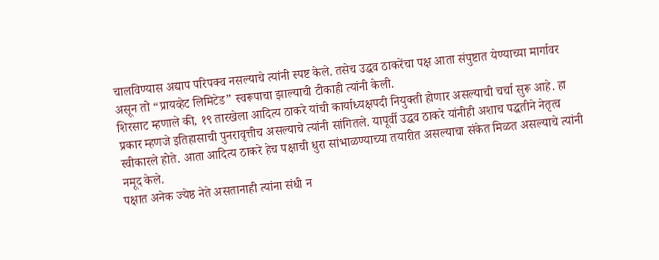चालविण्यास अद्याप परिपक्व नसल्याचे त्यांनी स्पष्ट केले. तसेच उद्धव ठाकरेंचा पक्ष आता संपुष्टात येण्याच्या मार्गावर असून तो “प्रायव्हेट लिमिटेड” स्वरूपाचा झाल्याची टीकाही त्यांनी केली.
शिरसाट म्हणाले की, १९ तारखेला आदित्य ठाकरे यांची कार्याध्यक्षपदी नियुक्ती होणार असल्याची चर्चा सुरू आहे. हा प्रकार म्हणजे इतिहासाची पुनरावृत्तीच असल्याचे त्यांनी सांगितले. यापूर्वी उद्धव ठाकरे यांनीही अशाच पद्धतीने नेतृत्व स्वीकारले होते. आता आदित्य ठाकरे हेच पक्षाची धुरा सांभाळण्याच्या तयारीत असल्याचा संकेत मिळत असल्याचे त्यांनी नमूद केले.
पक्षात अनेक ज्येष्ठ नेते असतानाही त्यांना संधी न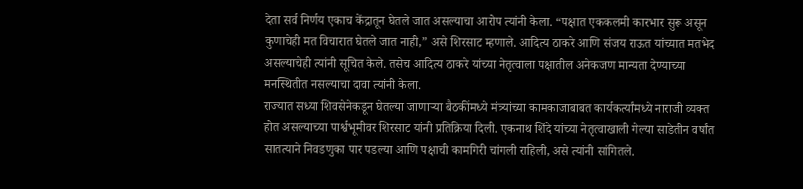देता सर्व निर्णय एकाच केंद्रातून घेतले जात असल्याचा आरोप त्यांनी केला. “पक्षात एककलमी कारभार सुरू असून कुणाचेही मत विचारात घेतले जात नाही,” असे शिरसाट म्हणाले. आदित्य ठाकरे आणि संजय राऊत यांच्यात मतभेद असल्याचेही त्यांनी सूचित केले. तसेच आदित्य ठाकरे यांच्या नेतृत्वाला पक्षातील अनेकजण मान्यता देण्याच्या मनस्थितीत नसल्याचा दावा त्यांनी केला.
राज्यात सध्या शिवसेनेकडून घेतल्या जाणाऱ्या बैठकींमध्ये मंत्र्यांच्या कामकाजाबाबत कार्यकर्त्यांमध्ये नाराजी व्यक्त होत असल्याच्या पार्श्वभूमीवर शिरसाट यांनी प्रतिक्रिया दिली. एकनाथ शिंदे यांच्या नेतृत्वाखाली गेल्या साडेतीन वर्षांत सातत्याने निवडणुका पार पडल्या आणि पक्षाची कामगिरी चांगली राहिली, असे त्यांनी सांगितले.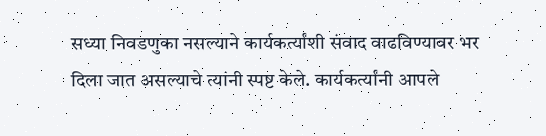सध्या निवडणुका नसल्याने कार्यकर्त्यांशी संवाद वाढविण्यावर भर दिला जात असल्याचे त्यांनी स्पष्ट केले. कार्यकर्त्यांनी आपले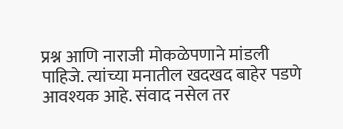प्रश्न आणि नाराजी मोकळेपणाने मांडली पाहिजे. त्यांच्या मनातील खदखद बाहेर पडणे आवश्यक आहे. संवाद नसेल तर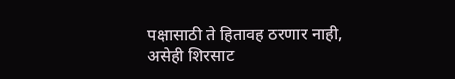पक्षासाठी ते हितावह ठरणार नाही, असेही शिरसाट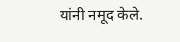यांनी नमूद केले.